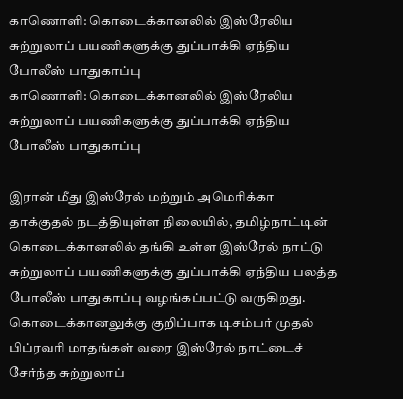காணொளி: கொடைக்கானலில் இஸ்ரேலிய சுற்றுலாப் பயணிகளுக்கு துப்பாக்கி ஏந்திய போலீஸ் பாதுகாப்பு
காணொளி: கொடைக்கானலில் இஸ்ரேலிய சுற்றுலாப் பயணிகளுக்கு துப்பாக்கி ஏந்திய போலீஸ் பாதுகாப்பு

இரான் மீது இஸ்ரேல் மற்றும் அமெரிக்கா தாக்குதல் நடத்தியுள்ள நிலையில், தமிழ்நாட்டின் கொடைக்கானலில் தங்கி உள்ள இஸ்ரேல் நாட்டு சுற்றுலாப் பயணிகளுக்கு துப்பாக்கி ஏந்திய பலத்த போலீஸ் பாதுகாப்பு வழங்கப்பட்டு வருகிறது.
கொடைக்கானலுக்கு குறிப்பாக டிசம்பர் முதல் பிப்ரவரி மாதங்கள் வரை இஸ்ரேல் நாட்டைச் சேர்ந்த சுற்றுலாப்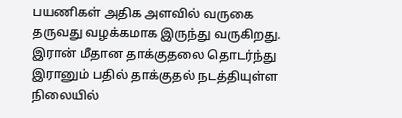பயணிகள் அதிக அளவில் வருகை தருவது வழக்கமாக இருந்து வருகிறது.
இரான் மீதான தாக்குதலை தொடர்ந்து இரானும் பதில் தாக்குதல் நடத்தியுள்ள நிலையில்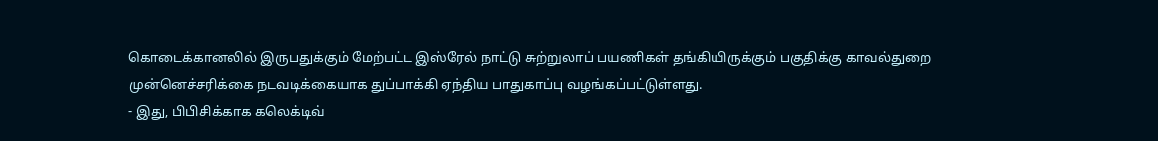கொடைக்கானலில் இருபதுக்கும் மேற்பட்ட இஸ்ரேல் நாட்டு சுற்றுலாப் பயணிகள் தங்கியிருக்கும் பகுதிக்கு காவல்துறை முன்னெச்சரிக்கை நடவடிக்கையாக துப்பாக்கி ஏந்திய பாதுகாப்பு வழங்கப்பட்டுள்ளது.
- இது, பிபிசிக்காக கலெக்டிவ்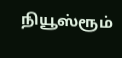நியூஸ்ரூம்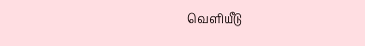வெளியீடு